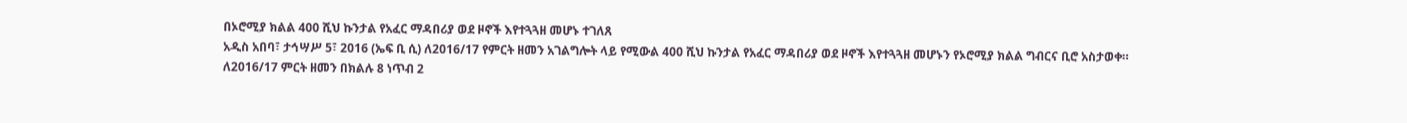በኦሮሚያ ክልል 400 ሺህ ኩንታል የአፈር ማዳበሪያ ወደ ዞኖች እየተጓጓዘ መሆኑ ተገለጸ
አዲስ አበባ፣ ታኅሣሥ 5፣ 2016 (ኤፍ ቢ ሲ) ለ2016/17 የምርት ዘመን አገልግሎት ላይ የሚውል 400 ሺህ ኩንታል የአፈር ማዳበሪያ ወደ ዞኖች እየተጓጓዘ መሆኑን የኦሮሚያ ክልል ግብርና ቢሮ አስታወቀ።
ለ2016/17 ምርት ዘመን በክልሉ 8 ነጥብ 2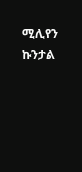ሚሊየን ኩንታል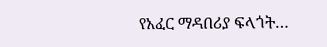የአፈር ማዳበሪያ ፍላጎት…